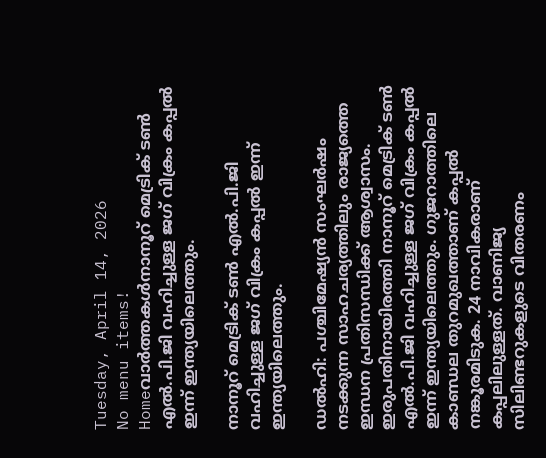Tuesday, April 14, 2026
No menu items!
Homeവാർത്തകൾനാനൂറ് മെട്രിക് ടൺ എൽ.പി.ജി വഹിച്ചുള്ള ജഗ്‌ വിക്രം കപ്പൽ ഇന്ന് ഇന്ത്യയിലെത്തും.

നാനൂറ് മെട്രിക് ടൺ എൽ.പി.ജി വഹിച്ചുള്ള ജഗ്‌ വിക്രം കപ്പൽ ഇന്ന് ഇന്ത്യയിലെത്തും.

ഡൽഹി: പശ്ചിമേഷ്യൻ സംഘർഷം നടക്കുന്ന സാഹചര്യത്തിലും രാജ്യത്തെ ഇന്ധന പ്രതിസന്ധിക്ക് ആശ്വാസം. ഇരുപതിനായിരത്തി നാനൂറ് മെട്രിക് ടൺ എൽ.പി.ജി വഹിച്ചുള്ള ജഗ്‌ വിക്രം കപ്പൽ ഇന്ന് ഇന്ത്യയിലെത്തും. ഗുജറാത്തിലെ കാണ്ഡല തുറമുഖത്താണ് കപ്പൽ നങ്കൂരമിടുക. 24 നാവികരാണ് കപ്പലിലുള്ളത്. വാണിജ്യ സിലിണ്ടറുകളുടെ വിതരണം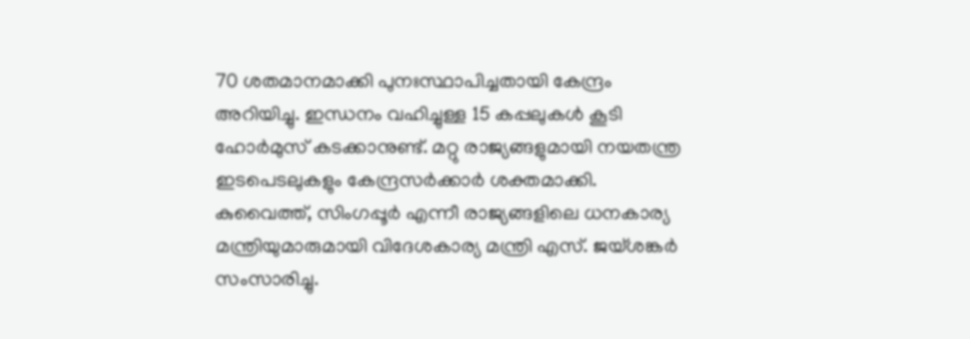70 ശതമാനമാക്കി പുനഃസ്ഥാപിച്ചതായി കേന്ദ്രം അറിയിച്ചു. ഇന്ധനം വഹിച്ചുള്ള 15 കപ്പലുകൾ കൂടി ഹോർമുസ് കടക്കാനുണ്ട്. മറ്റു രാജ്യങ്ങളുമായി നയതന്ത്ര ഇടപെടലുകളും കേന്ദ്രസർക്കാർ ശക്തമാക്കി. കുവൈത്ത്, സിംഗപ്പൂർ എന്നീ രാജ്യങ്ങളിലെ ധനകാര്യ മന്ത്രിയുമാരുമായി വിദേശകാര്യ മന്ത്രി എസ്. ജയ്ശങ്കർ സംസാരിച്ചു.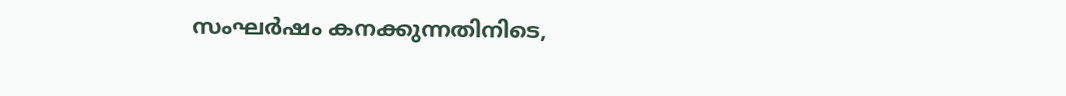സംഘർഷം കനക്കുന്നതിനിടെ,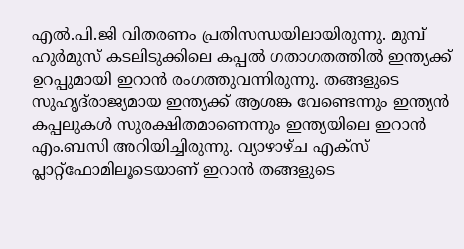എൽ.പി.ജി വിതരണം പ്രതിസന്ധയിലായിരുന്നു. മുമ്പ് ഹുർമുസ് കടലിടുക്കിലെ കപ്പൽ ഗതാഗതത്തിൽ ഇന്ത്യക്ക് ഉറപ്പുമായി ഇറാൻ രംഗത്തുവന്നിരുന്നു. തങ്ങളുടെ സുഹൃദ്‌രാജ്യമായ ഇന്ത്യക്ക് ആശങ്ക വേണ്ടെന്നും ഇന്ത്യൻ കപ്പലുകൾ സുരക്ഷിതമാണെന്നും ഇന്ത്യയിലെ ഇറാൻ എം.ബസി അറിയിച്ചിരുന്നു. വ്യാഴാഴ്ച എക്സ് പ്ലാറ്റ്‌ഫോമിലൂടെയാണ് ഇറാൻ തങ്ങളുടെ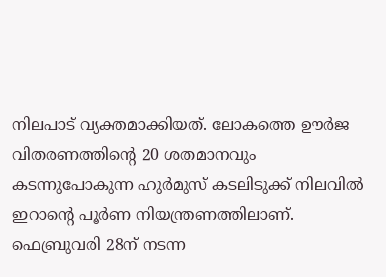നിലപാട് വ്യക്തമാക്കിയത്. ലോകത്തെ ഊർജ വിതരണത്തിന്റെ 20 ശതമാനവും കടന്നുപോകുന്ന ഹുർമുസ് കടലിടുക്ക് നിലവിൽ ഇറാന്റെ പൂർണ നിയന്ത്രണത്തിലാണ്. ഫെബ്രുവരി 28ന് നടന്ന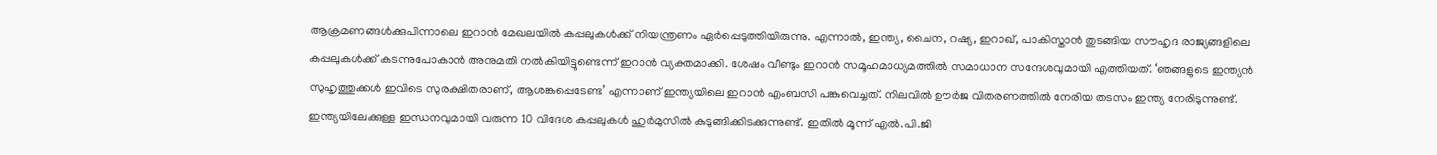ആക്രമണങ്ങൾക്കുപിന്നാലെ ഇറാൻ മേഖലയിൽ കപ്പലുകൾക്ക് നിയന്ത്രണം ഏർപ്പെടുത്തിയിരുന്നു. എന്നാൽ, ഇന്ത്യ, ചൈന, റഷ്യ, ഇറാഖ്, പാകിസ്താൻ തുടങ്ങിയ സൗഹൃദ രാജ്യങ്ങളിലെ കപ്പലുകൾക്ക് കടന്നുപോകാൻ അനുമതി നൽകിയിട്ടുണ്ടെന്ന് ഇറാൻ വ്യക്തമാക്കി. ശേഷം വീണ്ടും ഇറാൻ സമൂഹമാധ്യമത്തിൽ സമാധാന സന്ദേശവുമായി എത്തിയത്. ‘ഞങ്ങളുടെ ഇന്ത്യൻ സുഹൃത്തുക്കൾ ഇവിടെ സുരക്ഷിതരാണ്, ആശങ്കപ്പെടേണ്ട’ എന്നാണ് ഇന്ത്യയിലെ ഇറാൻ എംബസി പങ്കുവെച്ചത്. നിലവിൽ ഊർജ വിതരണത്തിൽ നേരിയ തടസം ഇന്ത്യ നേരിടുന്നുണ്ട്. ഇന്ത്യയിലേക്കുള്ള ഇന്ധനവുമായി വരുന്ന 10 വിദേശ കപ്പലുകൾ ഹുർമുസിൽ കുടുങ്ങിക്കിടക്കുന്നുണ്ട്. ഇതിൽ മൂന്ന് എൽ.പി.ജി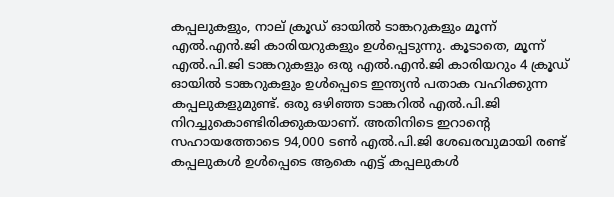കപ്പലുകളും, നാല് ക്രൂഡ് ഓയിൽ ടാങ്കറുകളും മൂന്ന് എൽ.എൻ.ജി കാരിയറുകളും ഉൾപ്പെടുന്നു. കൂടാതെ, മൂന്ന് എൽ.പി.ജി ടാങ്കറുകളും ഒരു എൽ.എൻ.ജി കാരിയറും 4 ക്രൂഡ് ഓയിൽ ടാങ്കറുകളും ഉൾപ്പെടെ ഇന്ത്യൻ പതാക വഹിക്കുന്ന കപ്പലുകളുമുണ്ട്. ഒരു ഒഴിഞ്ഞ ടാങ്കറിൽ എൽ.പി.ജി നിറച്ചുകൊണ്ടിരിക്കുകയാണ്. അതിനിടെ ഇറാന്റെ സഹായത്തോടെ 94,000 ടൺ എൽ.പി.ജി ശേഖരവുമായി രണ്ട് കപ്പലുകൾ ഉൾപ്പെടെ ആകെ എട്ട് കപ്പലുകൾ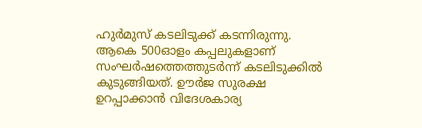ഹുർമുസ് കടലിടുക്ക് കടന്നിരുന്നു. ആകെ 500ഓളം കപ്പലുകളാണ് സംഘർഷത്തെത്തുടർന്ന് കടലിടുക്കിൽ കുടുങ്ങിയത്. ഊർജ സുരക്ഷ ഉറപ്പാക്കാൻ വിദേശകാര്യ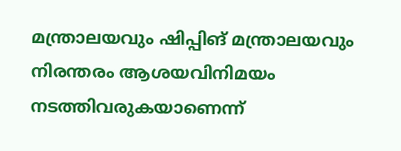മന്ത്രാലയവും ഷിപ്പിങ് മന്ത്രാലയവും നിരന്തരം ആശയവിനിമയം നടത്തിവരുകയാണെന്ന്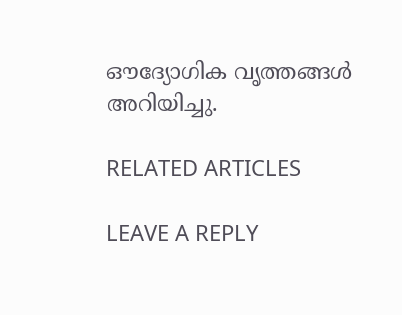ഔദ്യോഗിക വൃത്തങ്ങൾ അറിയിച്ചു.

RELATED ARTICLES

LEAVE A REPLY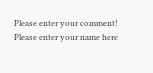Please enter your comment!
Please enter your name here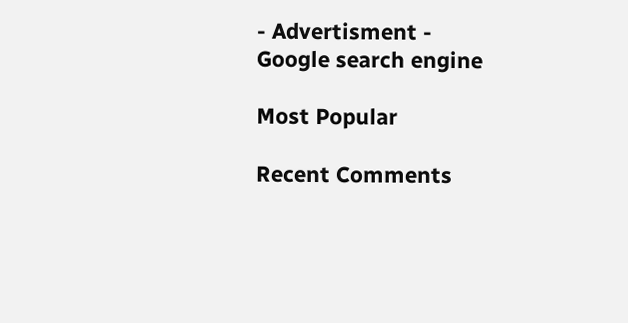- Advertisment -
Google search engine

Most Popular

Recent Comments